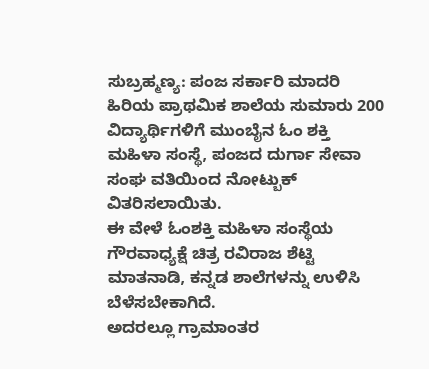ಸುಬ್ರಹ್ಮಣ್ಯ: ಪಂಜ ಸರ್ಕಾರಿ ಮಾದರಿ ಹಿರಿಯ ಪ್ರಾಥಮಿಕ ಶಾಲೆಯ ಸುಮಾರು 200 ವಿದ್ಯಾರ್ಥಿಗಳಿಗೆ ಮುಂಬೈನ ಓಂ ಶಕ್ತಿ ಮಹಿಳಾ ಸಂಸ್ಥೆ, ಪಂಜದ ದುರ್ಗಾ ಸೇವಾ ಸಂಘ ವತಿಯಿಂದ ನೋಟ್ಬುಕ್ ವಿತರಿಸಲಾಯಿತು.
ಈ ವೇಳೆ ಓಂಶಕ್ತಿ ಮಹಿಳಾ ಸಂಸ್ಥೆಯ ಗೌರವಾಧ್ಯಕ್ಷೆ ಚಿತ್ರ ರವಿರಾಜ ಶೆಟ್ಟಿ ಮಾತನಾಡಿ, ಕನ್ನಡ ಶಾಲೆಗಳನ್ನು ಉಳಿಸಿ ಬೆಳೆಸಬೇಕಾಗಿದೆ.
ಅದರಲ್ಲೂ ಗ್ರಾಮಾಂತರ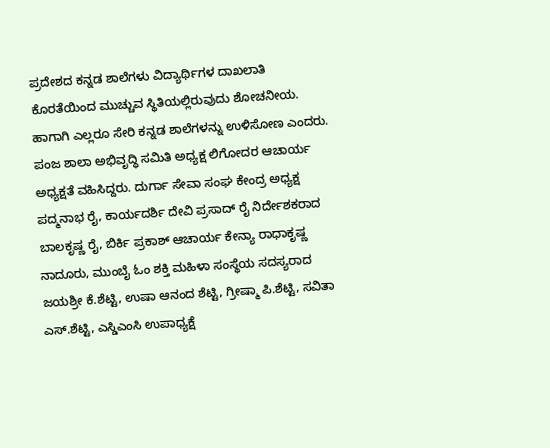ಪ್ರದೇಶದ ಕನ್ನಡ ಶಾಲೆಗಳು ವಿದ್ಯಾರ್ಥಿಗಳ ದಾಖಲಾತಿ ಕೊರತೆಯಿಂದ ಮುಚ್ಚುವ ಸ್ಥಿತಿಯಲ್ಲಿರುವುದು ಶೋಚನೀಯ. ಹಾಗಾಗಿ ಎಲ್ಲರೂ ಸೇರಿ ಕನ್ನಡ ಶಾಲೆಗಳನ್ನು ಉಳಿಸೋಣ ಎಂದರು.
ಪಂಜ ಶಾಲಾ ಅಭಿವೃದ್ಧಿ ಸಮಿತಿ ಅಧ್ಯಕ್ಷ ಲಿಗೋದರ ಆಚಾರ್ಯ ಅಧ್ಯಕ್ಷತೆ ವಹಿಸಿದ್ದರು. ದುರ್ಗಾ ಸೇವಾ ಸಂಘ ಕೇಂದ್ರ ಅಧ್ಯಕ್ಷ ಪದ್ಮನಾಭ ರೈ, ಕಾರ್ಯದರ್ಶಿ ದೇವಿ ಪ್ರಸಾದ್ ರೈ ನಿರ್ದೇಶಕರಾದ ಬಾಲಕೃಷ್ಣ ರೈ, ಬಿರ್ಕಿ ಪ್ರಕಾಶ್ ಆಚಾರ್ಯ ಕೇನ್ಯಾ ರಾಧಾಕೃಷ್ಣ ನಾದೂರು, ಮುಂಬೈ ಓಂ ಶಕ್ತಿ ಮಹಿಳಾ ಸಂಸ್ಥೆಯ ಸದಸ್ಯರಾದ ಜಯಶ್ರೀ ಕೆ.ಶೆಟ್ಟಿ, ಉಷಾ ಆನಂದ ಶೆಟ್ಟಿ, ಗ್ರೀಷ್ಮಾ ಪಿ.ಶೆಟ್ಟಿ, ಸವಿತಾ ಎಸ್.ಶೆಟ್ಟಿ, ಎಸ್ಡಿಎಂಸಿ ಉಪಾಧ್ಯಕ್ಷೆ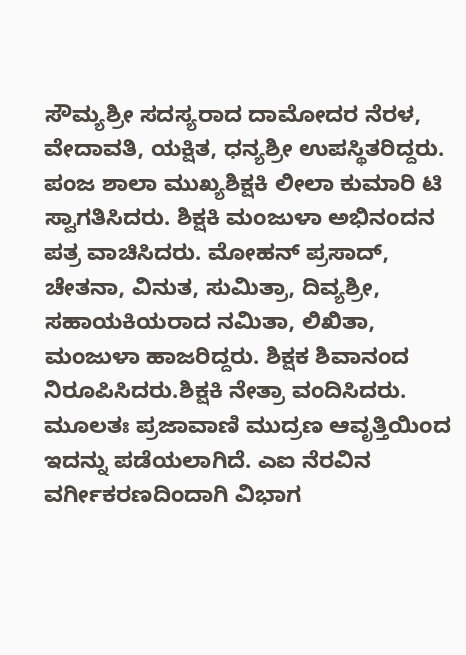ಸೌಮ್ಯಶ್ರೀ ಸದಸ್ಯರಾದ ದಾಮೋದರ ನೆರಳ, ವೇದಾವತಿ, ಯಕ್ಷಿತ, ಧನ್ಯಶ್ರೀ ಉಪಸ್ಥಿತರಿದ್ದರು.
ಪಂಜ ಶಾಲಾ ಮುಖ್ಯಶಿಕ್ಷಕಿ ಲೀಲಾ ಕುಮಾರಿ ಟಿ ಸ್ವಾಗತಿಸಿದರು. ಶಿಕ್ಷಕಿ ಮಂಜುಳಾ ಅಭಿನಂದನ ಪತ್ರ ವಾಚಿಸಿದರು. ಮೋಹನ್ ಪ್ರಸಾದ್, ಚೇತನಾ, ವಿನುತ, ಸುಮಿತ್ರಾ, ದಿವ್ಯಶ್ರೀ, ಸಹಾಯಕಿಯರಾದ ನಮಿತಾ, ಲಿಖಿತಾ, ಮಂಜುಳಾ ಹಾಜರಿದ್ದರು. ಶಿಕ್ಷಕ ಶಿವಾನಂದ ನಿರೂಪಿಸಿದರು.ಶಿಕ್ಷಕಿ ನೇತ್ರಾ ವಂದಿಸಿದರು.
ಮೂಲತಃ ಪ್ರಜಾವಾಣಿ ಮುದ್ರಣ ಆವೃತ್ತಿಯಿಂದ ಇದನ್ನು ಪಡೆಯಲಾಗಿದೆ. ಎಐ ನೆರವಿನ ವರ್ಗೀಕರಣದಿಂದಾಗಿ ವಿಭಾಗ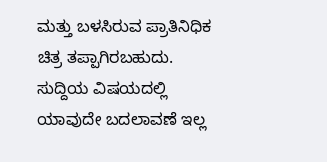ಮತ್ತು ಬಳಸಿರುವ ಪ್ರಾತಿನಿಧಿಕ ಚಿತ್ರ ತಪ್ಪಾಗಿರಬಹುದು. ಸುದ್ದಿಯ ವಿಷಯದಲ್ಲಿ ಯಾವುದೇ ಬದಲಾವಣೆ ಇಲ್ಲ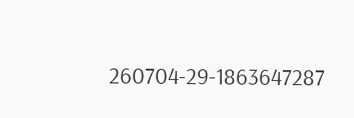260704-29-1863647287